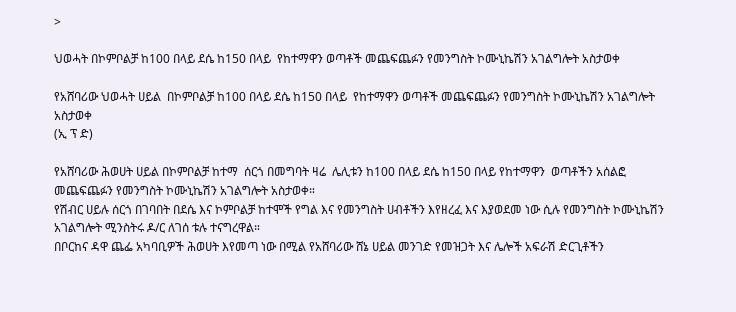>

ህወሓት በኮምቦልቻ ከ100 በላይ ደሴ ከ150 በላይ  የከተማዋን ወጣቶች መጨፍጨፉን የመንግስት ኮሙኒኬሽን አገልግሎት አስታወቀ

የአሸባሪው ህወሓት ሀይል  በኮምቦልቻ ከ100 በላይ ደሴ ከ150 በላይ  የከተማዋን ወጣቶች መጨፍጨፉን የመንግስት ኮሙኒኬሽን አገልግሎት አስታወቀ
(ኢ ፕ ድ)

የአሸባሪው ሕወሀት ሀይል በኮምቦልቻ ከተማ  ሰርጎ በመግባት ዛሬ  ሌሊቱን ከ100 በላይ ደሴ ከ150 በላይ የከተማዋን  ወጣቶችን አሰልፎ መጨፍጨፉን የመንግስት ኮሙኒኬሽን አገልግሎት አስታወቀ።
የሽብር ሀይሉ ሰርጎ በገባበት በደሴ እና ኮምቦልቻ ከተሞች የግል እና የመንግስት ሀብቶችን እየዘረፈ እና እያወደመ ነው ሲሉ የመንግስት ኮሙኒኬሽን አገልግሎት ሚንስትሩ ዶ/ር ለገሰ ቱሉ ተናግረዋል።
በቦርከና ዳዋ ጨፌ አካባቢዎች ሕወሀት እየመጣ ነው በሚል የአሸባሪው ሸኔ ሀይል መንገድ የመዝጋት እና ሌሎች አፍራሽ ድርጊቶችን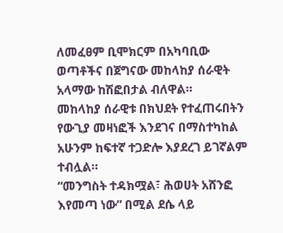ለመፈፀም ቢሞክርም በአካባቢው ወጣቶችና በጀግናው መከላከያ ሰራዊት አላማው ከሽፎበታል ብለዋል።
መከላከያ ሰራዊቱ በክህደት የተፈጠሩበትን የውጊያ መዛነፎች እንደገና በማስተካከል አሁንም ከፍተኛ ተጋድሎ እያደረገ ይገኛልም ተብሏል።
“መንግስት ተዳክሟል፣ ሕወሀት አሸንፎ እየመጣ ነው” በሚል ደሴ ላይ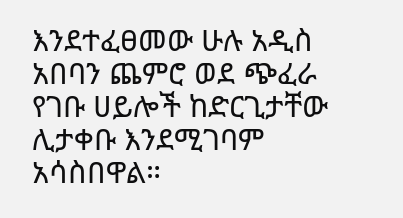እንደተፈፀመው ሁሉ አዲስ አበባን ጨምሮ ወደ ጭፈራ የገቡ ሀይሎች ከድርጊታቸው ሊታቀቡ እንደሚገባም አሳስበዋል።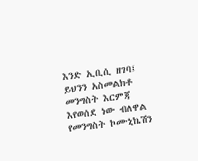እንድ ኢቢሲ ዘገባ፤ ይህንን አስመልክቶ መንግስት እርምጃ እየወሰደ ነው ብለዋል የመንግስት ኮሙኒኬሽን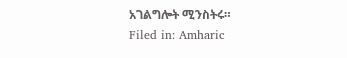አገልግሎት ሚንስትሩ።
Filed in: Amharic